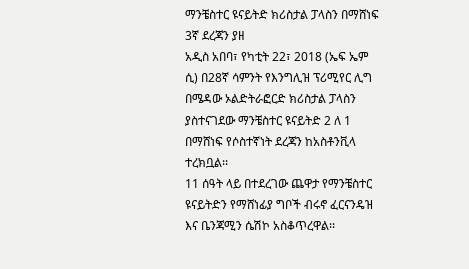ማንቼስተር ዩናይትድ ክሪስታል ፓላስን በማሸነፍ 3ኛ ደረጃን ያዘ
አዲስ አበባ፣ የካቲት 22፣ 2018 (ኤፍ ኤም ሲ) በ28ኛ ሳምንት የእንግሊዝ ፕሪሚየር ሊግ በሜዳው ኦልድትራፎርድ ክሪስታል ፓላስን ያስተናገደው ማንቼስተር ዩናይትድ 2 ለ 1 በማሸነፍ የሶስተኛነት ደረጃን ከአስቶንቪላ ተረክቧል፡፡
11 ሰዓት ላይ በተደረገው ጨዋታ የማንቼስተር ዩናይትድን የማሸነፊያ ግቦች ብሩኖ ፈርናንዴዝ እና ቤንጃሚን ሴሽኮ አስቆጥረዋል፡፡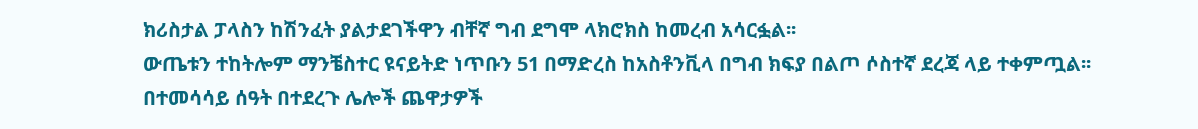ክሪስታል ፓላስን ከሽንፈት ያልታደገችዋን ብቸኛ ግብ ደግሞ ላክሮክስ ከመረብ አሳርፏል፡፡
ውጤቱን ተከትሎም ማንቼስተር ዩናይትድ ነጥቡን 51 በማድረስ ከአስቶንቪላ በግብ ክፍያ በልጦ ሶስተኛ ደረጃ ላይ ተቀምጧል፡፡
በተመሳሳይ ሰዓት በተደረጉ ሌሎች ጨዋታዎች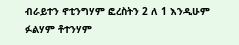ብራይተን ኖቲንግሃም ፎረስትን 2 ለ 1 እንዲሁም ፉልሃም ቶተንሃም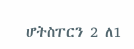ሆትስፐርን 2 ለ1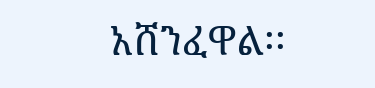አሸንፈዋል፡፡